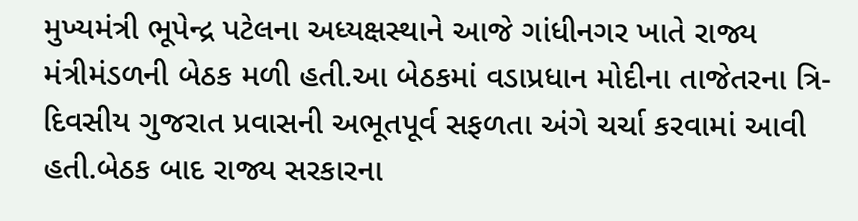મુખ્યમંત્રી ભૂપેન્દ્ર પટેલના અધ્યક્ષસ્થાને આજે ગાંધીનગર ખાતે રાજ્ય મંત્રીમંડળની બેઠક મળી હતી.આ બેઠકમાં વડાપ્રધાન મોદીના તાજેતરના ત્રિ-દિવસીય ગુજરાત પ્રવાસની અભૂતપૂર્વ સફળતા અંગે ચર્ચા કરવામાં આવી હતી.બેઠક બાદ રાજ્ય સરકારના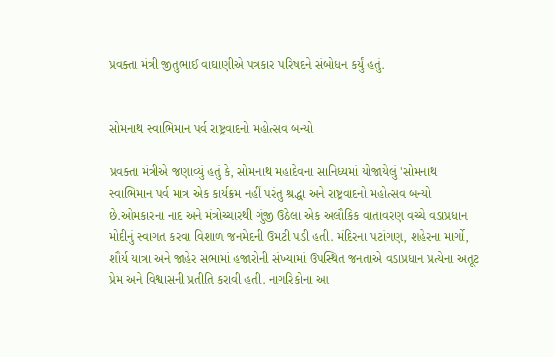પ્રવક્તા મંત્રી જીતુભાઈ વાઘાણીએ પત્રકાર પરિષદને સંબોધન કર્યું હતું.


સોમનાથ સ્વાભિમાન પર્વ રાષ્ટ્રવાદનો મહોત્સવ બન્યો

પ્રવક્તા મંત્રીએ જણાવ્યું હતું કે, સોમનાથ મહાદેવના સાનિધ્યમાં યોજાયેલું 'સોમનાથ સ્વાભિમાન પર્વ માત્ર એક કાર્યક્રમ નહીં પરંતુ શ્રદ્ધા અને રાષ્ટ્રવાદનો મહોત્સવ બન્યો છે.ઓમકારના નાદ અને મંત્રોચ્ચારથી ગુંજી ઉઠેલા એક અલૌકિક વાતાવરણ વચ્ચે વડાપ્રધાન મોદીનું સ્વાગત કરવા વિશાળ જનમેદની ઉમટી પડી હતી. મંદિરના પટાંગણ, શહેરના માર્ગો, શૌર્ય યાત્રા અને જાહેર સભામાં હજારોની સંખ્યામાં ઉપસ્થિત જનતાએ વડાપ્રધાન પ્રત્યેના અતૂટ પ્રેમ અને વિશ્વાસની પ્રતીતિ કરાવી હતી. નાગરિકોના આ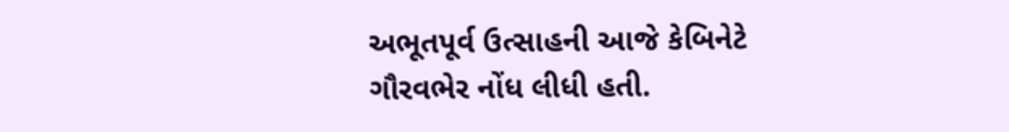અભૂતપૂર્વ ઉત્સાહની આજે કેબિનેટે ગૌરવભેર નોંધ લીધી હતી.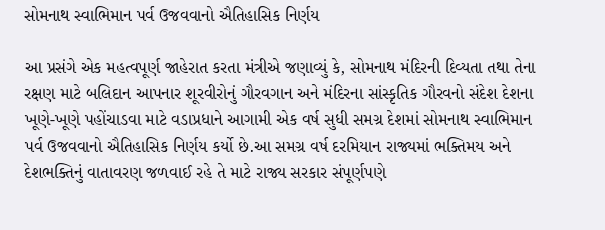સોમનાથ સ્વાભિમાન પર્વ ઉજવવાનો ઐતિહાસિક નિર્ણય

આ પ્રસંગે એક મહત્વપૂર્ણ જાહેરાત કરતા મંત્રીએ જણાવ્યું કે, સોમનાથ મંદિરની દિવ્યતા તથા તેના રક્ષણ માટે બલિદાન આપનાર શૂરવીરોનું ગૌરવગાન અને મંદિરના સાંસ્કૃતિક ગૌરવનો સંદેશ દેશના ખૂણે-ખૂણે પહોંચાડવા માટે વડાપ્રધાને આગામી એક વર્ષ સુધી સમગ્ર દેશમાં સોમનાથ સ્વાભિમાન પર્વ ઉજવવાનો ઐતિહાસિક નિર્ણય કર્યો છે.આ સમગ્ર વર્ષ દરમિયાન રાજ્યમાં ભક્તિમય અને દેશભક્તિનું વાતાવરણ જળવાઈ રહે તે માટે રાજ્ય સરકાર સંપૂર્ણપણે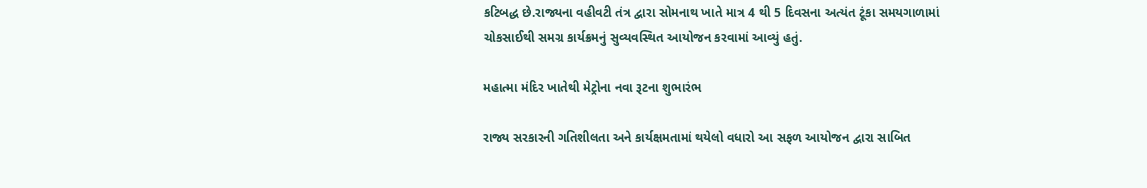કટિબદ્ધ છે.રાજ્યના વહીવટી તંત્ર દ્વારા સોમનાથ ખાતે માત્ર 4 થી 5 દિવસના અત્યંત ટૂંકા સમયગાળામાં ચોકસાઈથી સમગ્ર કાર્યક્રમનું સુવ્યવસ્થિત આયોજન કરવામાં આવ્યું હતું.

મહાત્મા મંદિર ખાતેથી મેટ્રોના નવા રૂટના શુભારંભ

રાજ્ય સરકારની ગતિશીલતા અને કાર્યક્ષમતામાં થયેલો વધારો આ સફળ આયોજન દ્વારા સાબિત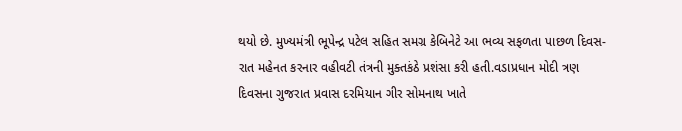થયો છે. મુખ્યમંત્રી ભૂપેન્દ્ર પટેલ સહિત સમગ્ર કેબિનેટે આ ભવ્ય સફળતા પાછળ દિવસ-રાત મહેનત કરનાર વહીવટી તંત્રની મુક્તકંઠે પ્રશંસા કરી હતી.વડાપ્રધાન મોદી ત્રણ દિવસના ગુજરાત પ્રવાસ દરમિયાન ગીર સોમનાથ ખાતે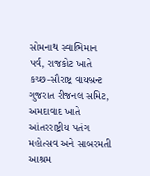સોમનાથ સ્વાભિમાન પર્વ, રાજકોટ ખાતે કચ્છ-સૌરાષ્ટ્ર વાયબ્રન્ટ ગુજરાત રીજનલ સમિટ, અમદાવાદ ખાતે આંતરરાષ્ટ્રીય પતંગ મહોત્સવ અને સાબરમતી આશ્રમ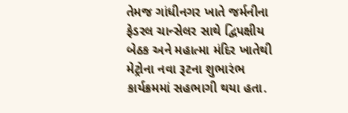તેમજ ગાંધીનગર ખાતે જર્મનીના ફેડરલ ચાન્સેલર સાથે દ્વિપક્ષીય બેઠક અને મહાત્મા મંદિર ખાતેથી મેટ્રોના નવા રૂટના શુભારંભ કાર્યક્રમમાં સહભાગી થયા હતા.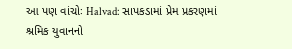આ પણ વાંચોઃ Halvad: સાપકડામાં પ્રેમ પ્રકરણમાં શ્રમિક યુવાનનો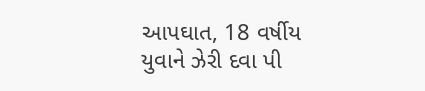આપઘાત, 18 વર્ષીય યુવાને ઝેરી દવા પી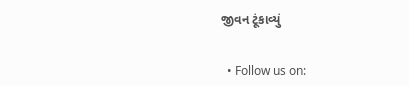જીવન ટૂંકાવ્યું


  • Follow us on: